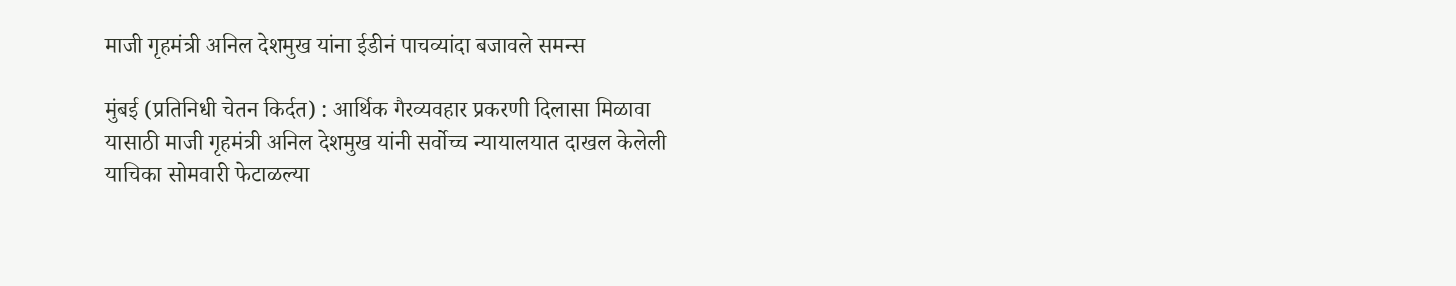माजी गृहमंत्री अनिल देशमुख यांना ईडीनं पाचव्यांदा बजावले समन्स

मुंबई (प्रतिनिधी चेतन किर्दत) : आर्थिक गैरव्यवहार प्रकरणी दिलासा मिळावा यासाठी माजी गृहमंत्री अनिल देशमुख यांनी सर्वोच्च न्यायालयात दाखल केलेली याचिका सोमवारी फेटाळल्या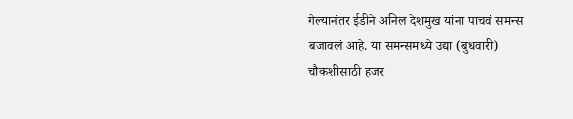गेल्यानंतर ईडीने अनिल देशमुख यांना पाचवं समन्स बजावलं आहे. या समन्समध्ये उद्या (बुधवारी) चौकशीसाठी हजर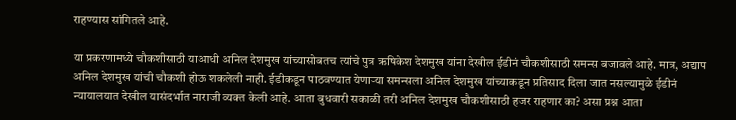राहण्यास सांगितले आहे.

या प्रकरणामध्ये चौकशीसाठी याआधी अनिल देशमुख यांच्यासोबतच त्यांचे पुत्र ऋषिकेश देशमुख यांना देखील ईडीनं चौकशीसाठी समन्स बजावले आहे. मात्र, अद्याप अनिल देशमुख यांची चौकशी होऊ शकलेली नाही. ईडीकडून पाठवण्यात येणाऱ्या समन्सला अनिल देशमुख यांच्याकडून प्रतिसाद दिला जात नसल्यामुळे ईडीनं न्यायालयात देखील यासंदर्भात नाराजी व्यक्त केली आहे. आता बुधवारी सकाळी तरी अनिल देशमुख चौकशीसाठी हजर राहणार का? असा प्रश्न आता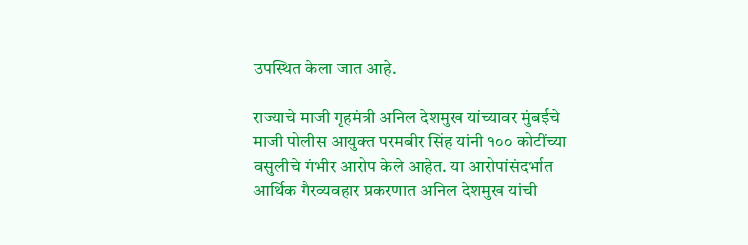उपस्थित केला जात आहे.

राज्याचे माजी गृहमंत्री अनिल देशमुख यांच्यावर मुंबईचे माजी पोलीस आयुक्त परमबीर सिंह यांनी १०० कोटींच्या वसुलीचे गंभीर आरोप केले आहेत. या आरोपांसंदर्भात आर्थिक गैरव्यवहार प्रकरणात अनिल देशमुख यांची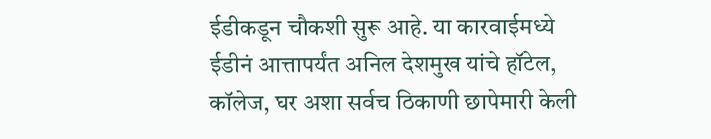ईडीकडून चौकशी सुरू आहे. या कारवाईमध्ये ईडीनं आत्तापर्यंत अनिल देशमुख यांचे हॉटेल, कॉलेज, घर अशा सर्वच ठिकाणी छापेमारी केली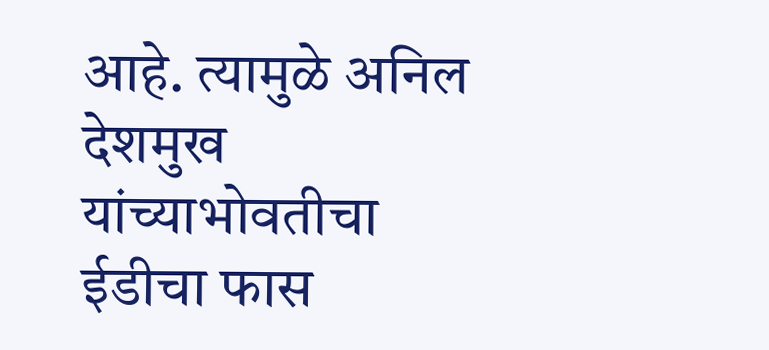आहे. त्यामुळे अनिल देशमुख यांच्याभोवतीचा ईडीचा फास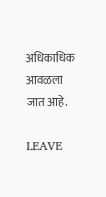अधिकाधिक आवळला जात आहे.

LEAVE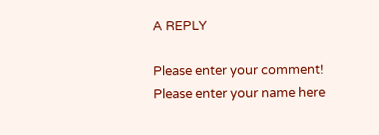A REPLY

Please enter your comment!
Please enter your name here